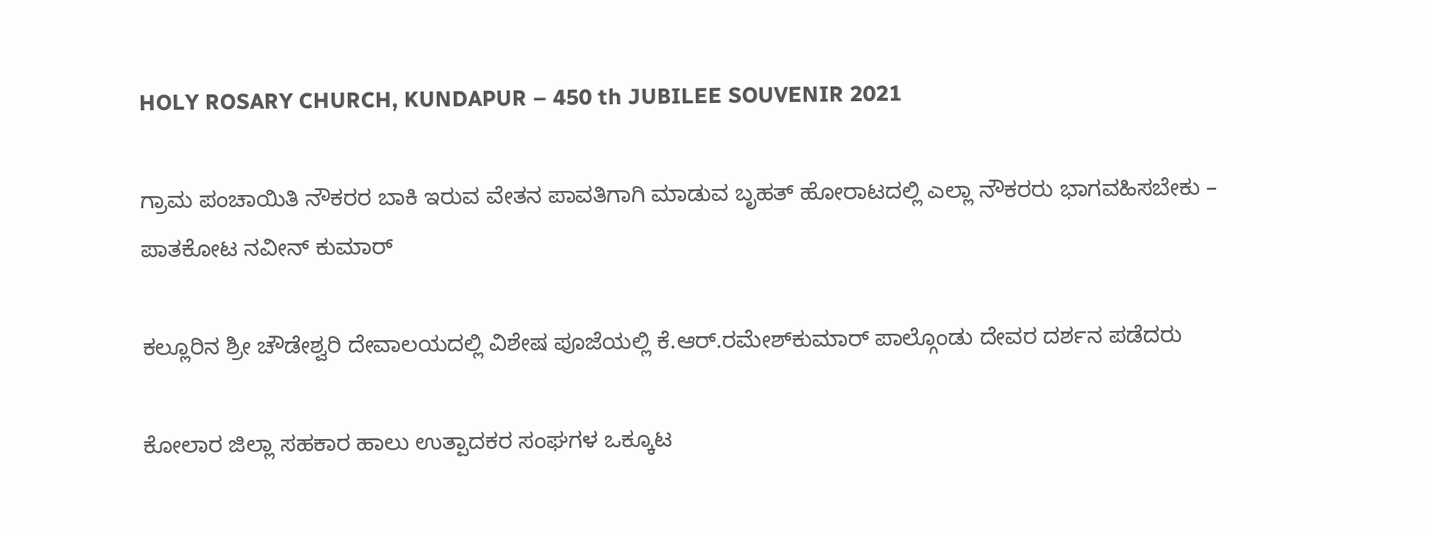HOLY ROSARY CHURCH, KUNDAPUR – 450 th JUBILEE SOUVENIR 2021

ಗ್ರಾಮ ಪಂಚಾಯಿತಿ ನೌಕರರ ಬಾಕಿ ಇರುವ ವೇತನ ಪಾವತಿಗಾಗಿ ಮಾಡುವ ಬೃಹತ್ ಹೋರಾಟದಲ್ಲಿ ಎಲ್ಲಾ ನೌಕರರು ಭಾಗವಹಿಸಬೇಕು – ಪಾತಕೋಟ ನವೀನ್ ಕುಮಾರ್

ಕಲ್ಲೂರಿನ ಶ್ರೀ ಚೌಡೇಶ್ವರಿ ದೇವಾಲಯದಲ್ಲಿ ವಿಶೇಷ ಪೂಜೆಯಲ್ಲಿ ಕೆ.ಆರ್.ರಮೇಶ್‍ಕುಮಾರ್ ಪಾಲ್ಗೊಂಡು ದೇವರ ದರ್ಶನ ಪಡೆದರು

ಕೋಲಾರ ಜಿಲ್ಲಾ ಸಹಕಾರ ಹಾಲು ಉತ್ಪಾದಕರ ಸಂಘಗಳ ಒಕ್ಕೂಟ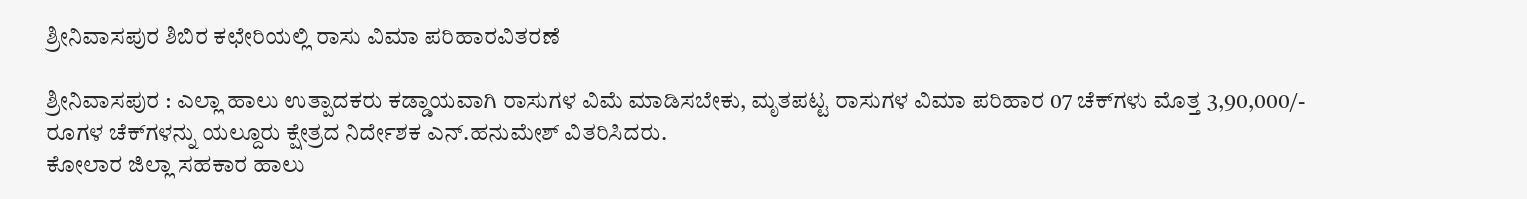ಶ್ರೀನಿವಾಸಪುರ ಶಿಬಿರ ಕಛೇರಿಯಲ್ಲಿ ರಾಸು ವಿಮಾ ಪರಿಹಾರವಿತರಣೆ

ಶ್ರೀನಿವಾಸಪುರ : ಎಲ್ಲಾ ಹಾಲು ಉತ್ಪಾದಕರು ಕಡ್ಡಾಯವಾಗಿ ರಾಸುಗಳ ವಿಮೆ ಮಾಡಿಸಬೇಕು, ಮೃತಪಟ್ಟ ರಾಸುಗಳ ವಿಮಾ ಪರಿಹಾರ 07 ಚೆಕ್‍ಗಳು ಮೊತ್ತ 3,90,000/- ರೂಗಳ ಚೆಕ್‍ಗಳನ್ನು ಯಲ್ದೂರು ಕ್ಷೇತ್ರದ ನಿರ್ದೇಶಕ ಎನ್.ಹನುಮೇಶ್ ವಿತರಿಸಿದರು.
ಕೋಲಾರ ಜಿಲ್ಲಾ ಸಹಕಾರ ಹಾಲು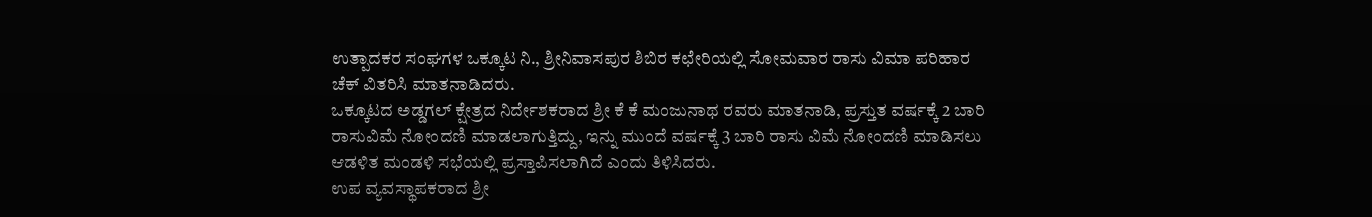ಉತ್ಪಾದಕರ ಸಂಘಗಳ ಒಕ್ಕೂಟ ನಿ., ಶ್ರೀನಿವಾಸಪುರ ಶಿಬಿರ ಕಛೇರಿಯಲ್ಲಿ ಸೋಮವಾರ ರಾಸು ವಿಮಾ ಪರಿಹಾರ ಚೆಕ್ ವಿತರಿಸಿ ಮಾತನಾಡಿದರು.
ಒಕ್ಕೂಟದ ಅಡ್ಡಗಲ್ ಕ್ಷೇತ್ರದ ನಿರ್ದೇಶಕರಾದ ಶ್ರೀ ಕೆ ಕೆ ಮಂಜುನಾಥ ರವರು ಮಾತನಾಡಿ, ಪ್ರಸ್ತುತ ವರ್ಷಕ್ಕೆ 2 ಬಾರಿ ರಾಸುವಿಮೆ ನೋಂದಣಿ ಮಾಡಲಾಗುತ್ತಿದ್ದು, ಇನ್ನು ಮುಂದೆ ವರ್ಷಕ್ಕೆ 3 ಬಾರಿ ರಾಸು ವಿಮೆ ನೋಂದಣಿ ಮಾಡಿಸಲು ಆಡಳಿತ ಮಂಡಳಿ ಸಭೆಯಲ್ಲಿ ಪ್ರಸ್ತಾಪಿಸಲಾಗಿದೆ ಎಂದು ತಿಳಿಸಿದರು.
ಉಪ ವ್ಯವಸ್ಥಾಪಕರಾದ ಶ್ರೀ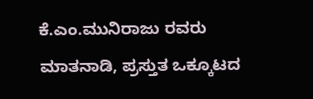ಕೆ.ಎಂ.ಮುನಿರಾಜು ರವರು ಮಾತನಾಡಿ, ಪ್ರಸ್ತುತ ಒಕ್ಕೂಟದ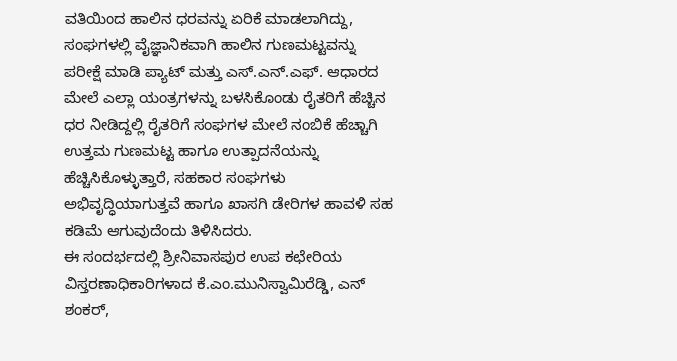ವತಿಯಿಂದ ಹಾಲಿನ ಧರವನ್ನು ಏರಿಕೆ ಮಾಡಲಾಗಿದ್ದು, ಸಂಘಗಳಲ್ಲಿ ವೈಜ್ಞಾನಿಕವಾಗಿ ಹಾಲಿನ ಗುಣಮಟ್ಟವನ್ನು ಪರೀಕ್ಷೆ ಮಾಡಿ ಪ್ಯಾಟ್ ಮತ್ತು ಎಸ್.ಎನ್.ಎಫ್. ಆಧಾರದ ಮೇಲೆ ಎಲ್ಲಾ ಯಂತ್ರಗಳನ್ನು ಬಳಸಿಕೊಂಡು ರೈತರಿಗೆ ಹೆಚ್ಚಿನ ಧರ ನೀಡಿದ್ದಲ್ಲಿ ರೈತರಿಗೆ ಸಂಘಗಳ ಮೇಲೆ ನಂಬಿಕೆ ಹೆಚ್ಚಾಗಿ ಉತ್ತಮ ಗುಣಮಟ್ಟ ಹಾಗೂ ಉತ್ಪಾದನೆಯನ್ನು ಹೆಚ್ಚಿಸಿಕೊಳ್ಳುತ್ತಾರೆ, ಸಹಕಾರ ಸಂಘಗಳು ಅಭಿವೃದ್ಧಿಯಾಗುತ್ತವೆ ಹಾಗೂ ಖಾಸಗಿ ಡೇರಿಗಳ ಹಾವಳಿ ಸಹ ಕಡಿಮೆ ಆಗುವುದೆಂದು ತಿಳಿಸಿದರು.
ಈ ಸಂದರ್ಭದಲ್ಲಿ ಶ್ರೀನಿವಾಸಪುರ ಉಪ ಕಛೇರಿಯ ವಿಸ್ತರಣಾಧಿಕಾರಿಗಳಾದ ಕೆ.ಎಂ.ಮುನಿಸ್ವಾಮಿರೆಡ್ಡಿ, ಎನ್ ಶಂಕರ್,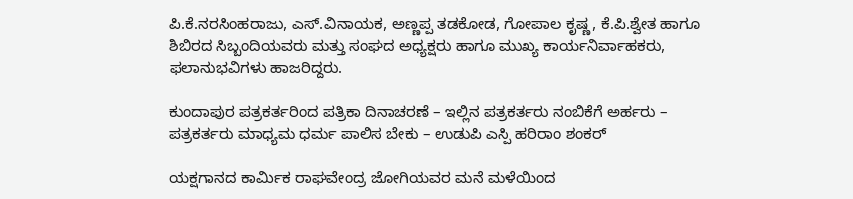ಪಿ.ಕೆ.ನರಸಿಂಹರಾಜು, ಎಸ್.ವಿನಾಯಕ, ಅಣ್ಣಪ್ಪ ತಡಕೋಡ, ಗೋಪಾಲ ಕೃಷ್ಣ, ಕೆ.ಪಿ.ಶ್ವೇತ ಹಾಗೂ ಶಿಬಿರದ ಸಿಬ್ಬಂದಿಯವರು ಮತ್ತು ಸಂಘದ ಅಧ್ಯಕ್ಷರು ಹಾಗೂ ಮುಖ್ಯ ಕಾರ್ಯನಿರ್ವಾಹಕರು, ಫಲಾನುಭವಿಗಳು ಹಾಜರಿದ್ದರು.

ಕುಂದಾಪುರ ಪತ್ರಕರ್ತರಿಂದ ಪತ್ರಿಕಾ ದಿನಾಚರಣೆ – ಇಲ್ಲಿನ ಪತ್ರಕರ್ತರು ನಂಬಿಕೆಗೆ ಅರ್ಹರು – ಪತ್ರಕರ್ತರು ಮಾಧ್ಯಮ ಧರ್ಮ ಪಾಲಿಸ ಬೇಕು – ಉಡುಪಿ ಎಸ್ಪಿ ಹರಿರಾಂ ಶಂಕರ್

ಯಕ್ಷಗಾನದ ಕಾರ್ಮಿಕ ರಾಘವೇಂದ್ರ ಜೋಗಿಯವರ ಮನೆ ಮಳೆಯಿಂದ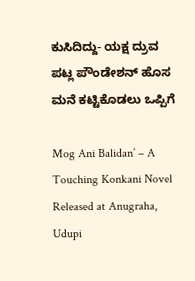ಕುಸಿದಿದ್ದು- ಯಕ್ಷ ದ್ರುವ ಪಟ್ಲ ಪೌಂಡೇಶನ್ ಹೊಸ ಮನೆ ಕಟ್ಟಿಕೊಡಲು ಒಪ್ಪಿಗೆ

Mog Ani Balidan’ – A Touching Konkani Novel Released at Anugraha, Udupi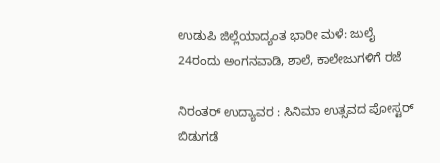ಉಡುಪಿ ಜಿಲ್ಲೆಯಾದ್ಯಂತ ಭಾರೀ ಮಳೆ: ಜುಲೈ 24ರಂದು ಅಂಗನವಾಡಿ, ಶಾಲೆ, ಕಾಲೇಜುಗಳಿಗೆ ರಜೆ

ನಿರಂತರ್ ಉದ್ಯಾವರ : ಸಿನಿಮಾ ಉತ್ಸವದ ಪೋಸ್ಟರ್ ಬಿಡುಗಡೆ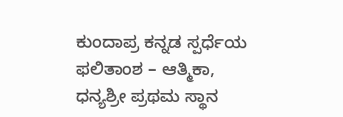ಕುಂದಾಪ್ರ ಕನ್ನಡ ಸ್ಪರ್ಧೆಯ ಫಲಿತಾಂಶ – ಆತ್ಮಿಕಾ, ಧನ್ಯಶ್ರೀ ಪ್ರಥಮ ಸ್ಥಾನ